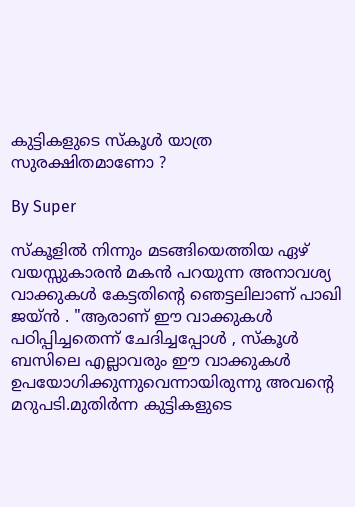കുട്ടികളുടെ സ്‌കൂള്‍ യാത്ര സുരക്ഷിതമാണോ ?

By Super

സ്‌കൂളില്‍ നിന്നും മടങ്ങിയെത്തിയ ഏഴ്‌ വയസ്സുകാരന്‍ മകന്‍ പറയുന്ന അനാവശ്യ വാക്കുകള്‍ കേട്ടതിന്റെ ഞെട്ടലിലാണ്‌ പാഖി ജയ്‌ന്‍ . "ആരാണ്‌ ഈ വാക്കുകള്‍ പഠിപ്പിച്ചതെന്ന്‌ ചേദിച്ചപ്പോള്‍ , സ്‌കൂള്‍ ബസിലെ എല്ലാവരും ഈ വാക്കുകള്‍ ഉപയോഗിക്കുന്നുവെന്നായിരുന്നു അവന്റെ മറുപടി.മുതിര്‍ന്ന കുട്ടികളുടെ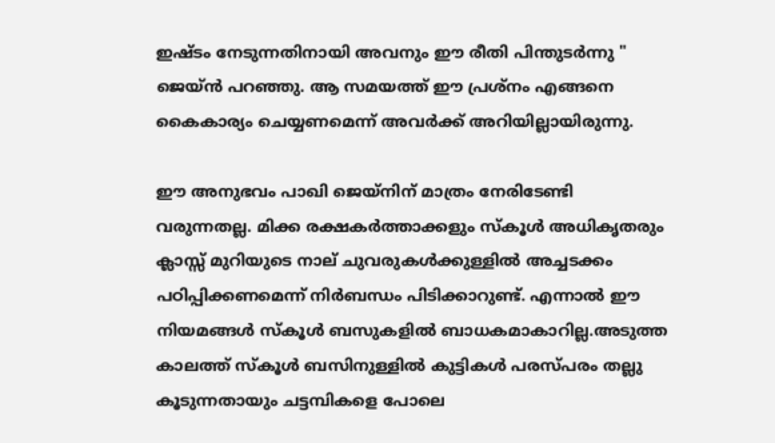ഇഷ്ടം നേടുന്നതിനായി അവനും ഈ രീതി പിന്തുടര്‍ന്നു " ജെയ്‌ന്‍ പറഞ്ഞു. ആ സമയത്ത്‌ ഈ പ്രശ്‌നം എങ്ങനെ കൈകാര്യം ചെയ്യണമെന്ന്‌ അവര്‍ക്ക്‌ അറിയില്ലായിരുന്നു.

ഈ അനുഭവം പാഖി ജെയ്‌നിന്‌ മാത്രം നേരിടേണ്ടി വരുന്നതല്ല. മിക്ക രക്ഷകര്‍ത്താക്കളും സ്‌കൂള്‍ അധികൃതരും ക്ലാസ്സ്‌ മുറിയുടെ നാല്‌ ചുവരുകള്‍ക്കുള്ളില്‍ അച്ചടക്കം പഠിപ്പിക്കണമെന്ന്‌ നിര്‍ബന്ധം പിടിക്കാറുണ്ട്‌. എന്നാല്‍ ഈ നിയമങ്ങള്‍ സ്‌കൂള്‍ ബസുകളില്‍ ബാധകമാകാറില്ല.അടുത്ത കാലത്ത്‌ സ്‌കൂള്‍ ബസിനുള്ളില്‍ കുട്ടികള്‍ പരസ്‌പരം തല്ലു കൂടുന്നതായും ചട്ടമ്പികളെ പോലെ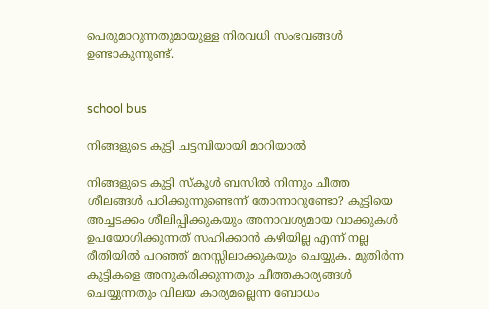പെരുമാറുന്നതുമായുള്ള നിരവധി സംഭവങ്ങള്‍ ഉണ്ടാകുന്നുണ്ട്‌.


school bus

നിങ്ങളുടെ കുട്ടി ചട്ടമ്പിയായി മാറിയാല്‍

നിങ്ങളുടെ കുട്ടി സ്‌കൂള്‍ ബസില്‍ നിന്നും ചീത്ത ശീലങ്ങള്‍ പഠിക്കുന്നുണ്ടെന്ന്‌ തോന്നാറുണ്ടോ? കുട്ടിയെ അച്ചടക്കം ശീലിപ്പിക്കുകയും അനാവശ്യമായ വാക്കുകള്‍ ഉപയോഗിക്കുന്നത്‌ സഹിക്കാന്‍ കഴിയില്ല എന്ന്‌ നല്ല രീതിയില്‍ പറഞ്ഞ്‌ മനസ്സിലാക്കുകയും ചെയ്യുക. മുതിര്‍ന്ന കുട്ടികളെ അനുകരിക്കുന്നതും ചീത്തകാര്യങ്ങള്‍ ചെയ്യുന്നതും വിലയ കാര്യമല്ലെന്ന ബോധം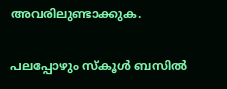അവരിലുണ്ടാക്കുക.

പലപ്പോഴും സ്‌കൂള്‍ ബസില്‍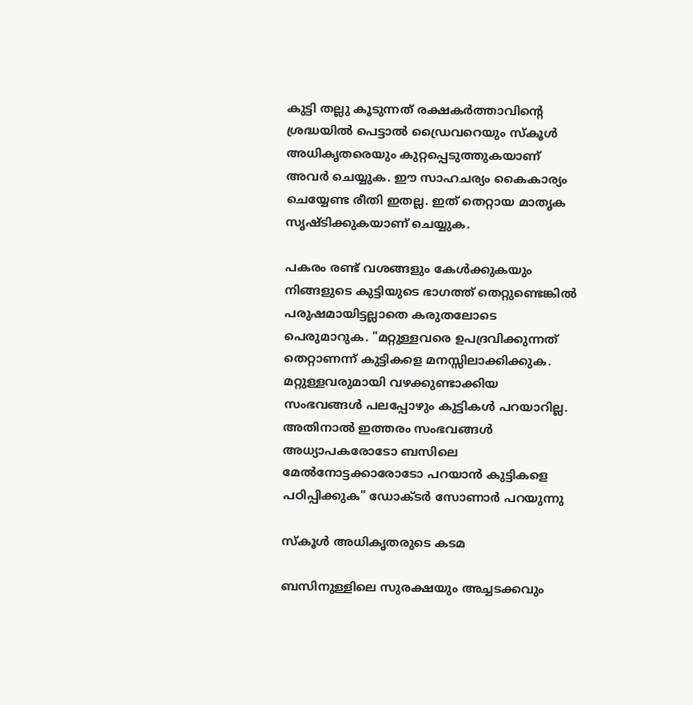കുട്ടി തല്ലു കൂടുന്നത്‌ രക്ഷകര്‍ത്താവിന്റെ ശ്രദ്ധയില്‍ പെട്ടാല്‍ ഡ്രൈവറെയും സ്‌കൂള്‍ അധികൃതരെയും കുറ്റപ്പെടുത്തുകയാണ്‌ അവര്‍ ചെയ്യുക. ഈ സാഹചര്യം കൈകാര്യം ചെയ്യേണ്ട രീതി ഇതല്ല. ഇത്‌ തെറ്റായ മാതൃക സൃഷ്ടിക്കുകയാണ്‌ ചെയ്യുക.

പകരം രണ്ട്‌ വശങ്ങളും കേള്‍ക്കുകയും നിങ്ങളുടെ കുട്ടിയുടെ ഭാഗത്ത്‌ തെറ്റുണ്ടെങ്കില്‍ പരുഷമായിട്ടല്ലാതെ കരുതലോടെ പെരുമാറുക. "മറ്റുള്ളവരെ ഉപദ്രവിക്കുന്നത്‌ തെറ്റാണന്ന്‌ കുട്ടികളെ മനസ്സിലാക്കിക്കുക. മറ്റുള്ളവരുമായി വഴക്കുണ്ടാക്കിയ സംഭവങ്ങള്‍ പലപ്പോഴും കുട്ടികള്‍ പറയാറില്ല. അതിനാല്‍ ഇത്തരം സംഭവങ്ങള്‍ അധ്യാപകരോടോ ബസിലെ മേല്‍നോട്ടക്കാരോടോ പറയാന്‍ കുട്ടികളെ പഠിപ്പിക്കുക" ഡോക്ടര്‍ സോണാര്‍ പറയുന്നു

സ്‌കൂള്‍ അധികൃതരുടെ കടമ

ബസിനുള്ളിലെ സുരക്ഷയും അച്ചടക്കവും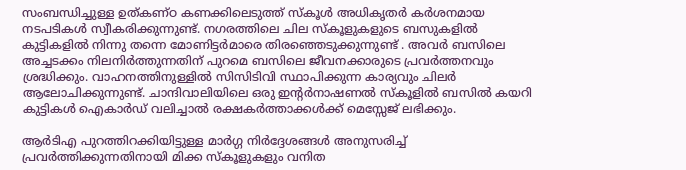സംബന്ധിച്ചുള്ള ഉത്‌കണ്‌ഠ കണക്കിലെടുത്ത്‌ സ്‌കൂള്‍ അധികൃതര്‍ കര്‍ശനമായ നടപടികള്‍ സ്വീകരിക്കുന്നുണ്ട്‌. നഗരത്തിലെ ചില സ്‌കൂളുകളുടെ ബസുകളില്‍ കുട്ടികളില്‍ നിന്നു തന്നെ മോണിട്ടര്‍മാരെ തിരഞ്ഞെടുക്കുന്നുണ്ട്‌ . അവര്‍ ബസിലെ അച്ചടക്കം നിലനിര്‍ത്തുന്നതിന്‌ പുറമെ ബസിലെ ജീവനക്കാരുടെ പ്രവര്‍ത്തനവും ശ്രദ്ധിക്കും. വാഹനത്തിനുള്ളില്‍ സിസിടിവി സ്ഥാപിക്കുന്ന കാര്യവും ചിലര്‍ ആലോചിക്കുന്നുണ്ട്‌. ചാന്ദിവാലിയിലെ ഒരു ഇന്റര്‍നാഷണല്‍ സ്‌കൂളില്‍ ബസില്‍ കയറി കുട്ടികള്‍ ഐകാര്‍ഡ്‌ വലിച്ചാല്‍ രക്ഷകര്‍ത്താക്കള്‍ക്ക്‌ മെസ്സേജ്‌ ലഭിക്കും.

ആര്‍ടിഎ പുറത്തിറക്കിയിട്ടുള്ള മാര്‍ഗ്ഗ നിര്‍ദ്ദേശങ്ങള്‍ അനുസരിച്ച്‌ പ്രവര്‍ത്തിക്കുന്നതിനായി മിക്ക സ്‌കൂളുകളും വനിത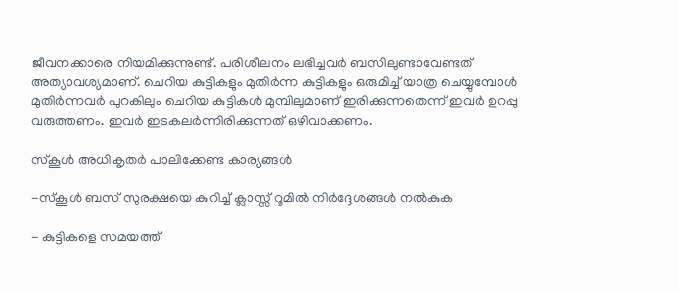ജീവനക്കാരെ നിയമിക്കുന്നുണ്ട്‌. പരിശീലനം ലഭിച്ചവര്‍ ബസിലുണ്ടാവേണ്ടത്‌ അത്യാവശ്യമാണ്‌. ചെറിയ കുട്ടികളും മുതിര്‍ന്ന കുട്ടികളും ഒരുമിച്ച്‌ യാത്ര ചെയ്യുമ്പോള്‍ മുതിര്‍ന്നവര്‍ പുറകിലും ചെറിയ കുട്ടികള്‍ മുമ്പിലുമാണ്‌ ഇരിക്കുന്നതെന്ന്‌ ഇവര്‍ ഉറപ്പു വരുത്തണം. ഇവര്‍ ഇടകലര്‍ന്നിരിക്കുന്നത്‌ ഒഴിവാക്കണം.

സ്‌കൂള്‍ അധികൃതര്‍ പാലിക്കേണ്ട കാര്യങ്ങള്‍

-സ്‌കൂള്‍ ബസ്‌ സുരക്ഷയെ കുറിച്ച്‌ ക്ലാസ്സ്‌ റൂമില്‍ നിര്‍ദ്ദേശങ്ങള്‍ നല്‍കുക

- കുട്ടികളെ സമയത്ത്‌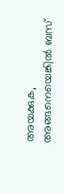അയക്കുക, അങ്ങനെയെങ്കില്‍ ബസ്‌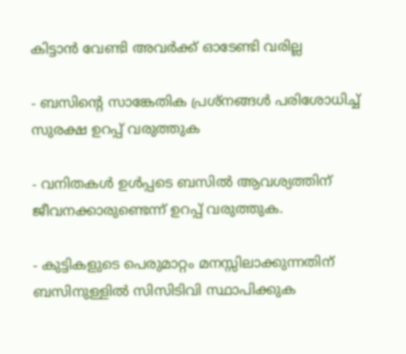കിട്ടാന്‍ വേണ്ടി അവര്‍ക്ക്‌ ഓടേണ്ടി വരില്ല

- ബസിന്റെ സാങ്കേതിക പ്രശ്‌നങ്ങള്‍ പരിശോധിച്ച്‌ സുരക്ഷ ഉറപ്പ്‌ വരുത്തുക

- വനിതകള്‍ ഉള്‍പ്പടെ ബസില്‍ ആവശ്യത്തിന്‌ ജീവനക്കാരുണ്ടെന്ന്‌ ഉറപ്പ്‌ വരുത്തുക.

- കുട്ടികളുടെ പെരുമാറ്റം മനസ്സിലാക്കുന്നതിന്‌ ബസിനുള്ളില്‍ സിസിടിവി സ്ഥാപിക്കുക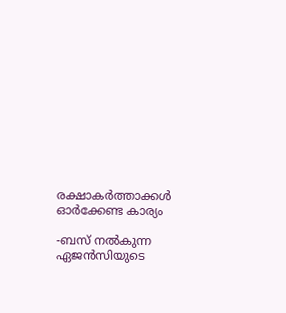രക്ഷാകര്‍ത്താക്കള്‍ ഓര്‍ക്കേണ്ട കാര്യം

-ബസ്‌ നല്‍കുന്ന ഏജന്‍സിയുടെ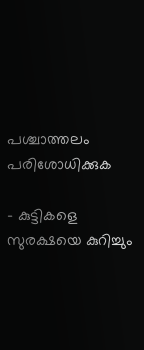പശ്ചാത്തലം പരിശോധിക്കുക

- കുട്ടികളെ സുരക്ഷയെ കുറിച്ചും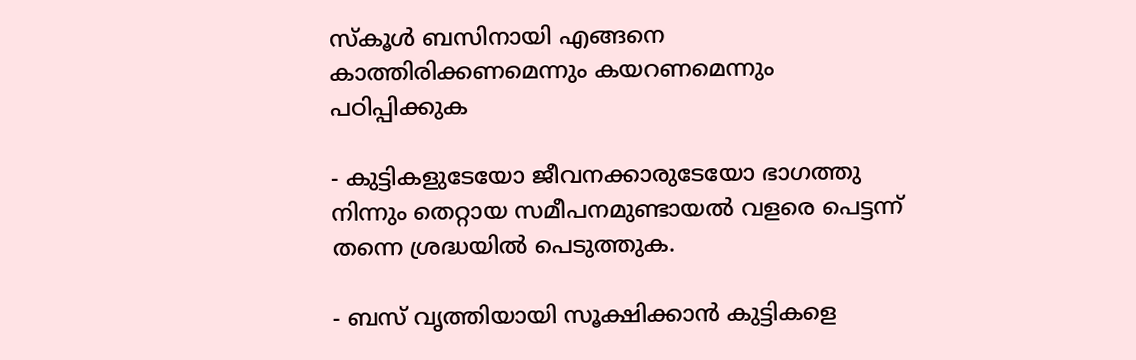സ്‌കൂള്‍ ബസിനായി എങ്ങനെ കാത്തിരിക്കണമെന്നും കയറണമെന്നും പഠിപ്പിക്കുക

- കുട്ടികളുടേയോ ജീവനക്കാരുടേയോ ഭാഗത്തു നിന്നും തെറ്റായ സമീപനമുണ്ടായല്‍ വളരെ പെട്ടന്ന്‌ തന്നെ ശ്രദ്ധയില്‍ പെടുത്തുക.

- ബസ്‌ വൃത്തിയായി സൂക്ഷിക്കാന്‍ കുട്ടികളെ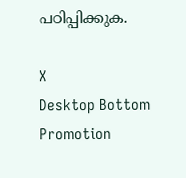പഠിപ്പിക്കുക.

X
Desktop Bottom Promotion